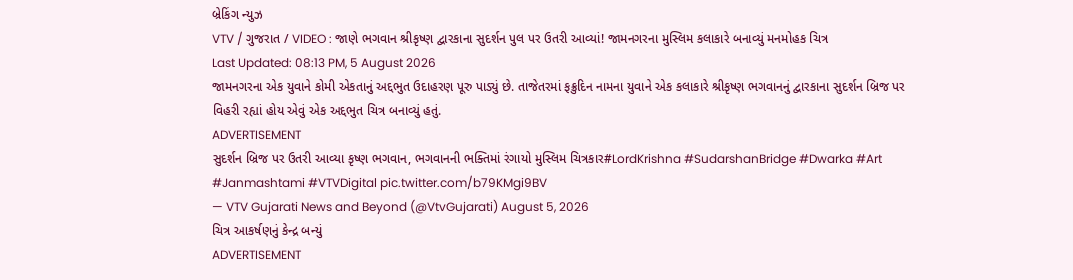બ્રેકિંગ ન્યુઝ
VTV / ગુજરાત / VIDEO : જાણે ભગવાન શ્રીકૃષ્ણ દ્વારકાના સુદર્શન પુલ પર ઉતરી આવ્યાં! જામનગરના મુસ્લિમ કલાકારે બનાવ્યું મનમોહક ચિત્ર
Last Updated: 08:13 PM, 5 August 2026
જામનગરના એક યુવાને કોમી એકતાનું અદ્દભુત ઉદાહરણ પૂરુ પાડ્યું છે. તાજેતરમાં ફક્રુદિન નામના યુવાને એક કલાકારે શ્રીકૃષ્ણ ભગવાનનું દ્વારકાના સુદર્શન બ્રિજ પર વિહરી રહ્યાં હોય એવું એક અદ્દભુત ચિત્ર બનાવ્યું હતું.
ADVERTISEMENT
સુદર્શન બ્રિજ પર ઉતરી આવ્યા કૃષ્ણ ભગવાન, ભગવાનની ભક્તિમાં રંગાયો મુસ્લિમ ચિત્રકાર#LordKrishna #SudarshanBridge #Dwarka #Art #Janmashtami #VTVDigital pic.twitter.com/b79KMgi9BV
— VTV Gujarati News and Beyond (@VtvGujarati) August 5, 2026
ચિત્ર આકર્ષણનું કેન્દ્ર બન્યું
ADVERTISEMENT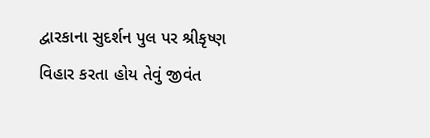દ્વારકાના સુદર્શન પુલ પર શ્રીકૃષ્ણ વિહાર કરતા હોય તેવું જીવંત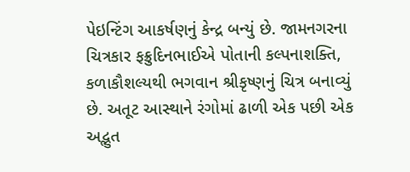પેઇન્ટિંગ આકર્ષણનું કેન્દ્ર બન્યું છે. જામનગરના ચિત્રકાર ફક્રુદિનભાઈએ પોતાની કલ્પનાશક્તિ, કળાકૌશલ્યથી ભગવાન શ્રીકૃષ્ણનું ચિત્ર બનાવ્યું છે. અતૂટ આસ્થાને રંગોમાં ઢાળી એક પછી એક અદ્ભુત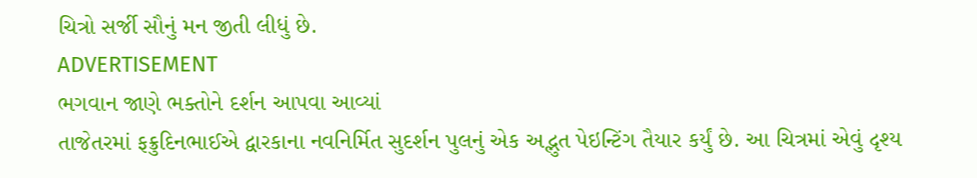ચિત્રો સર્જી સૌનું મન જીતી લીધું છે.
ADVERTISEMENT
ભગવાન જાણે ભક્તોને દર્શન આપવા આવ્યાં
તાજેતરમાં ફક્રુદિનભાઈએ દ્વારકાના નવનિર્મિત સુદર્શન પુલનું એક અદ્ભુત પેઇન્ટિંગ તૈયાર કર્યું છે. આ ચિત્રમાં એવું દૃશ્ય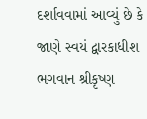દર્શાવવામાં આવ્યું છે કે જાણે સ્વયં દ્વારકાધીશ ભગવાન શ્રીકૃષ્ણ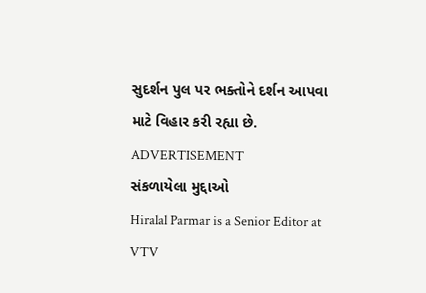સુદર્શન પુલ પર ભક્તોને દર્શન આપવા માટે વિહાર કરી રહ્યા છે.
ADVERTISEMENT
સંકળાયેલા મુદ્દાઓ
Hiralal Parmar is a Senior Editor at VTV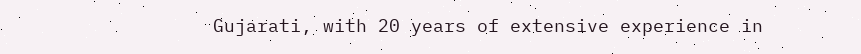Gujarati, with 20 years of extensive experience in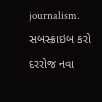journalism.
સબસ્ક્રાઇબ કરો
દરરોજ નવા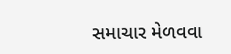સમાચાર મેળવવા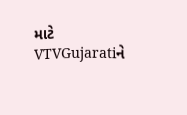માટે VTVGujaratiને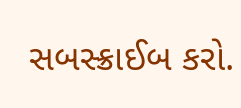સબસ્ક્રાઈબ કરો.